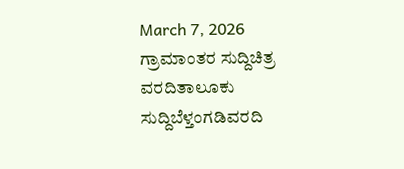March 7, 2026
ಗ್ರಾಮಾಂತರ ಸುದ್ದಿಚಿತ್ರ ವರದಿತಾಲೂಕು ಸುದ್ದಿಬೆಳ್ತಂಗಡಿವರದಿ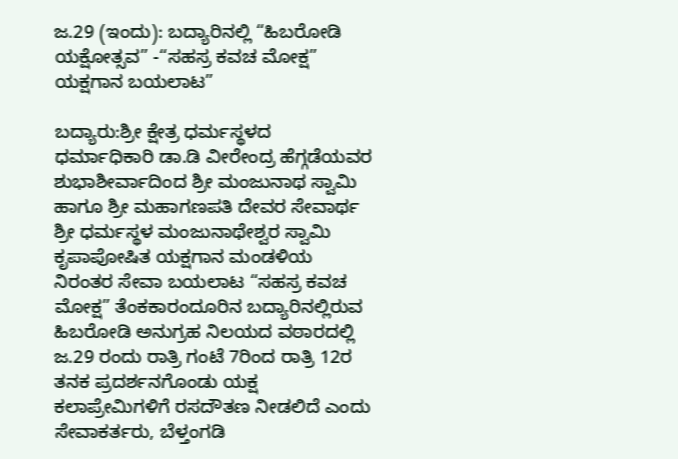ಜ.29 (ಇಂದು): ಬದ್ಯಾರಿನಲ್ಲಿ “ಹಿಬರೋಡಿ ಯಕ್ಷೋತ್ಸವ” -“ಸಹಸ್ರ ಕವಚ ಮೋಕ್ಷ” ಯಕ್ಷಗಾನ ಬಯಲಾಟ”

ಬದ್ಯಾರು:ಶ್ರೀ ಕ್ಷೇತ್ರ ಧರ್ಮಸ್ಥಳದ ಧರ್ಮಾಧಿಕಾರಿ ಡಾ.ಡಿ ವೀರೇಂದ್ರ ಹೆಗ್ಗಡೆಯವರ ಶುಭಾಶೀರ್ವಾದಿಂದ ಶ್ರೀ ಮಂಜುನಾಥ ಸ್ವಾಮಿ ಹಾಗೂ ಶ್ರೀ ಮಹಾಗಣಪತಿ ದೇವರ ಸೇವಾರ್ಥ ಶ್ರೀ ಧರ್ಮಸ್ಥಳ ಮಂಜುನಾಥೇಶ್ವರ ಸ್ವಾಮಿ ಕೃಪಾಪೋಷಿತ ಯಕ್ಷಗಾನ ಮಂಡಳಿಯ ನಿರಂತರ ಸೇವಾ ಬಯಲಾಟ “ಸಹಸ್ರ ಕವಚ ಮೋಕ್ಷ” ತೆಂಕಕಾರಂದೂರಿನ ಬದ್ಯಾರಿನಲ್ಲಿರುವ ಹಿಬರೋಡಿ ಅನುಗ್ರಹ ನಿಲಯದ ವಠಾರದಲ್ಲಿ ಜ.29 ರಂದು ರಾತ್ರಿ ಗಂಟೆ 7ರಿಂದ ರಾತ್ರಿ 12ರ ತನಕ ಪ್ರದರ್ಶನಗೊಂಡು ಯಕ್ಷ ಕಲಾಪ್ರೇಮಿಗಳಿಗೆ ರಸದೌತಣ ನೀಡಲಿದೆ ಎಂದು ಸೇವಾಕರ್ತರು, ಬೆಳ್ತಂಗಡಿ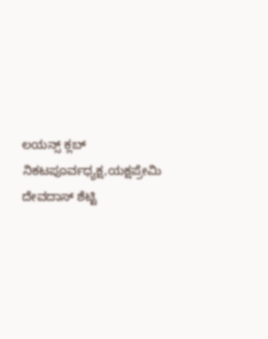ಲಯನ್ಸ್ ಕ್ಲಬ್ ನಿಕಟಪೂರ್ವಧ್ಯಕ್ಷ,ಯಕ್ಷಪ್ರೇಮಿ ದೇವದಾಸ್ ಶೆಟ್ಟಿ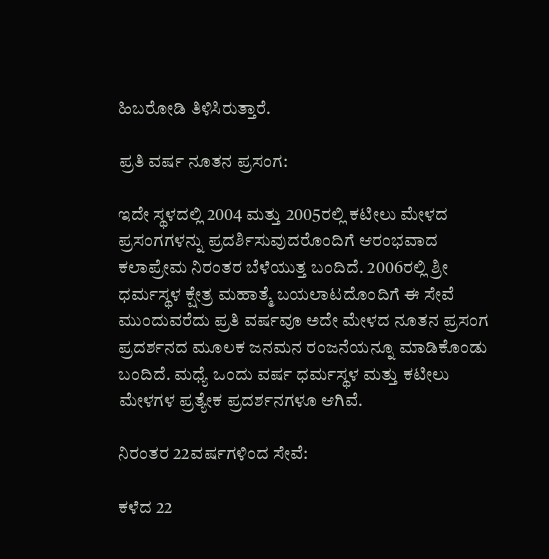ಹಿಬರೋಡಿ ತಿಳಿಸಿರುತ್ತಾರೆ.

ಪ್ರತಿ ವರ್ಷ ನೂತನ ಪ್ರಸಂಗ:

ಇದೇ ಸ್ಥಳದಲ್ಲಿ 2004 ಮತ್ತು 2005ರಲ್ಲಿ ಕಟೀಲು ಮೇಳದ ಪ್ರಸಂಗಗಳನ್ನು ಪ್ರದರ್ಶಿಸುವುದರೊಂದಿಗೆ ಆರಂಭವಾದ ಕಲಾಪ್ರೇಮ ನಿರಂತರ ಬೆಳೆಯುತ್ತ ಬಂದಿದೆ. 2006ರಲ್ಲಿ ಶ್ರೀ ಧರ್ಮಸ್ಥಳ ಕ್ಷೇತ್ರ ಮಹಾತ್ಮೆ ಬಯಲಾಟದೊಂದಿಗೆ ಈ ಸೇವೆ ಮುಂದುವರೆದು ಪ್ರತಿ ವರ್ಷವೂ ಅದೇ ಮೇಳದ ನೂತನ ಪ್ರಸಂಗ ಪ್ರದರ್ಶನದ ಮೂಲಕ ಜನಮನ ರಂಜನೆಯನ್ನೂ ಮಾಡಿಕೊಂಡು ಬಂದಿದೆ. ಮಧ್ಯೆ ಒಂದು ವರ್ಷ ಧರ್ಮಸ್ಥಳ ಮತ್ತು ಕಟೀಲು ಮೇಳಗಳ ಪ್ರತ್ಯೇಕ ಪ್ರದರ್ಶನಗಳೂ ಆಗಿವೆ.

ನಿರಂತರ 22ವರ್ಷಗಳಿಂದ ಸೇವೆ:

ಕಳೆದ 22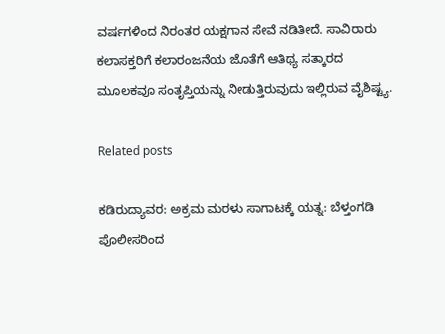ವರ್ಷಗಳಿಂದ ನಿರಂತರ ಯಕ್ಷಗಾನ ಸೇವೆ ನಡಿತೀದೆ. ಸಾವಿರಾರು ಕಲಾಸಕ್ತರಿಗೆ ಕಲಾರಂಜನೆಯ ಜೊತೆಗೆ ಆತಿಥ್ಯ ಸತ್ಕಾರದ ಮೂಲಕವೂ ಸಂತೃಪ್ತಿಯನ್ನು ನೀಡುತ್ತಿರುವುದು ಇಲ್ಲಿರುವ ವೈಶಿಷ್ಟ್ಯ.

Related posts

ಕಡಿರುದ್ಯಾವರ: ಅಕ್ರಮ ಮರಳು ಸಾಗಾಟಕ್ಕೆ ಯತ್ನ: ಬೆಳ್ತಂಗಡಿ ಪೊಲೀಸರಿಂದ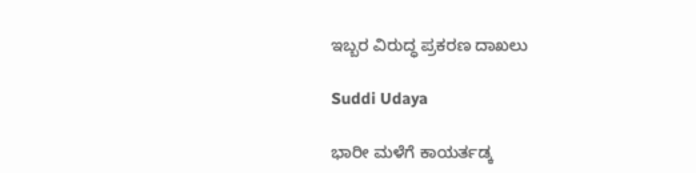ಇಬ್ಬರ ವಿರುದ್ಧ ಪ್ರಕರಣ ದಾಖಲು

Suddi Udaya

ಭಾರೀ ಮಳೆಗೆ ಕಾಯರ್ತಡ್ಕ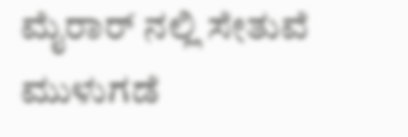ಮೈರಾರ್ ‍ನಲ್ಲಿ ಸೇತುವೆ ಮುಳುಗಡೆ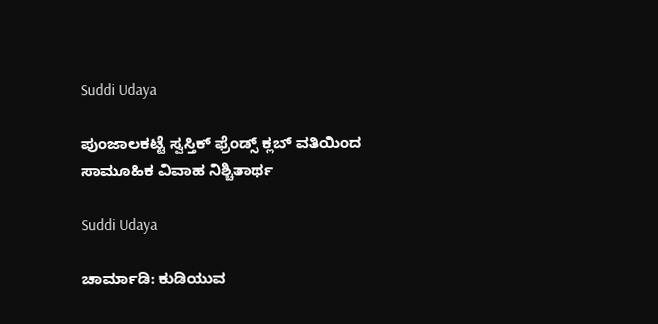Suddi Udaya

ಪುಂಜಾಲಕಟ್ಟೆ ಸ್ವಸ್ತಿಕ್ ಫ್ರೆಂಡ್ಸ್ ಕ್ಲಬ್ ವತಿಯಿಂದ ಸಾಮೂಹಿಕ ವಿವಾಹ ನಿಶ್ಚಿತಾರ್ಥ

Suddi Udaya

ಚಾರ್ಮಾಡಿ: ಕುಡಿಯುವ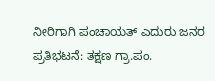ನೀರಿಗಾಗಿ ಪಂಚಾಯತ್ ಎದುರು ಜನರ ಪ್ರತಿಭಟನೆ: ತಕ್ಷಣ ಗ್ರಾ.ಪಂ.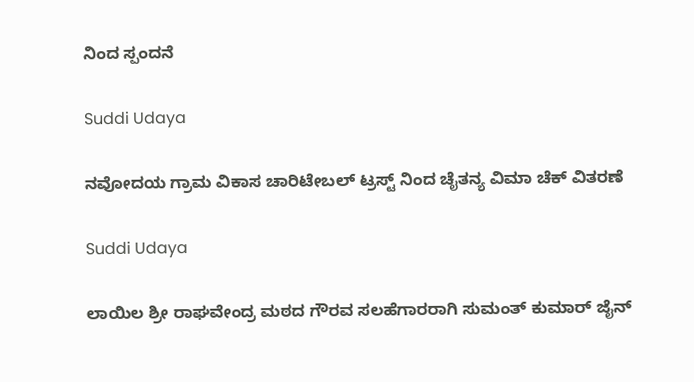ನಿಂದ ಸ್ಪಂದನೆ

Suddi Udaya

ನವೋದಯ ಗ್ರಾಮ ವಿಕಾಸ ಚಾರಿಟೇಬಲ್ ಟ್ರಸ್ಟ್ ನಿಂದ ಚೈತನ್ಯ ವಿಮಾ ಚೆಕ್ ವಿತರಣೆ

Suddi Udaya

ಲಾಯಿಲ ಶ್ರೀ ರಾಘವೇಂದ್ರ ಮಠದ ಗೌರವ ಸಲಹೆಗಾರರಾಗಿ ಸುಮಂತ್ ಕುಮಾರ್ ಜೈನ್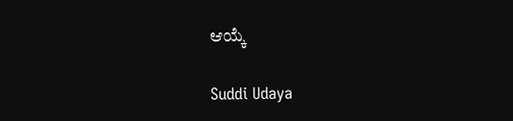ಆಯ್ಕೆ

Suddi Udaya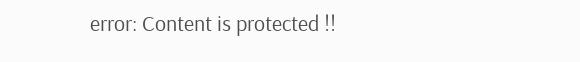error: Content is protected !!